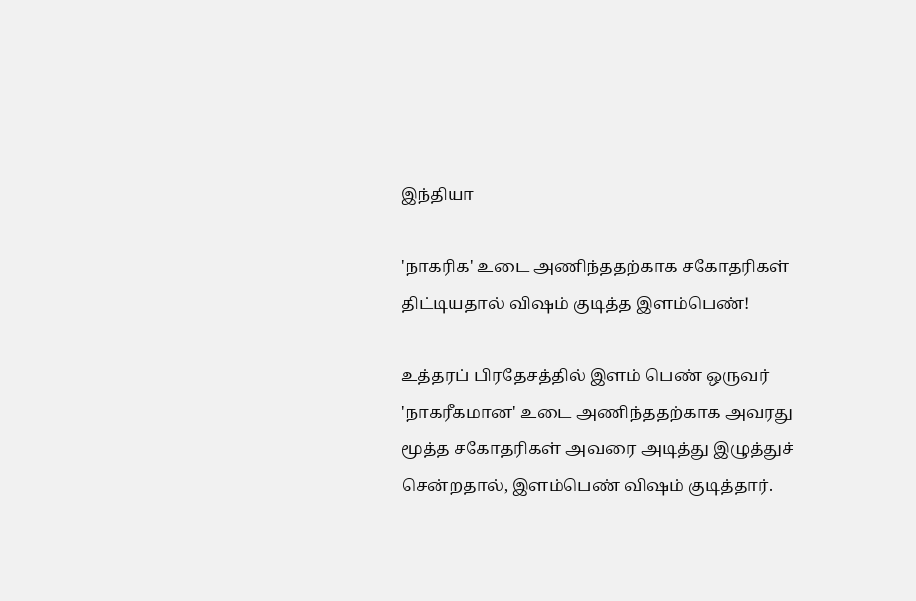இந்தியா

'நாகரிக' உடை அணிந்ததற்காக சகோதரிகள் திட்டியதால் விஷம் குடித்த இளம்பெண்!

உத்தரப் பிரதேசத்தில் இளம் பெண் ஒருவர் 'நாகரீகமான' உடை அணிந்ததற்காக அவரது மூத்த சகோதரிகள் அவரை அடித்து இழுத்துச் சென்றதால், இளம்பெண் விஷம் குடித்தார்.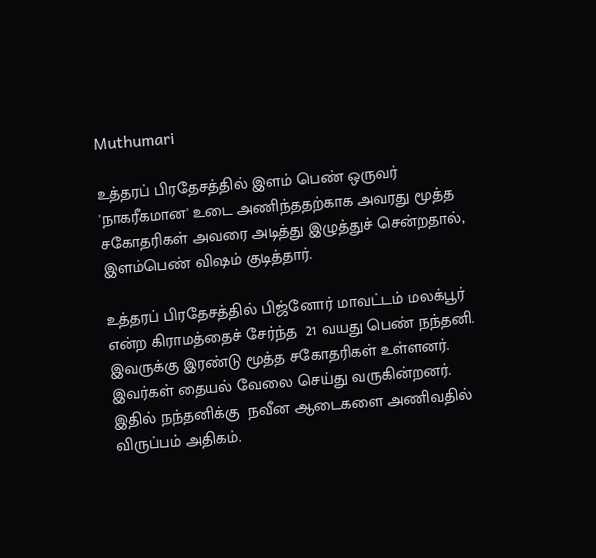Muthumari

உத்தரப் பிரதேசத்தில் இளம் பெண் ஒருவர் 'நாகரீகமான' உடை அணிந்ததற்காக அவரது மூத்த சகோதரிகள் அவரை அடித்து இழுத்துச் சென்றதால், இளம்பெண் விஷம் குடித்தார்.

உத்தரப் பிரதேசத்தில் பிஜ்னோர் மாவட்டம் மலக்பூர் என்ற கிராமத்தைச் சேர்ந்த  21 வயது பெண் நந்தனி. இவருக்கு இரண்டு மூத்த சகோதரிகள் உள்ளனர். இவர்கள் தையல் வேலை செய்து வருகின்றனர். இதில் நந்தனிக்கு  நவீன ஆடைகளை அணிவதில் விருப்பம் அதிகம்.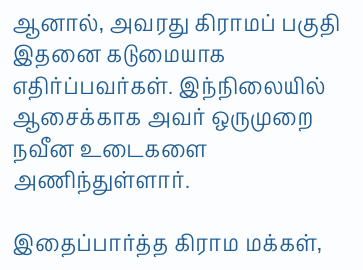ஆனால், அவரது கிராமப் பகுதி இதனை கடுமையாக எதிர்ப்பவர்கள். இந்நிலையில் ஆசைக்காக அவர் ஒருமுறை நவீன உடைகளை அணிந்துள்ளார்.

இதைப்பார்த்த கிராம மக்கள்,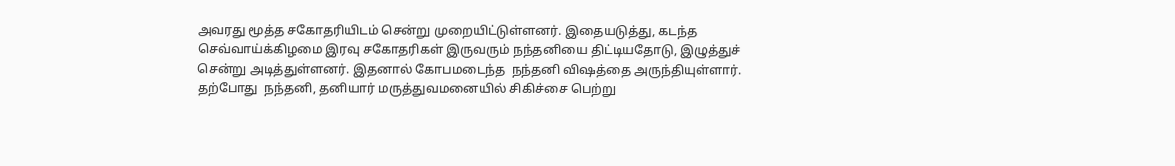அவரது மூத்த சகோதரியிடம் சென்று முறையிட்டுள்ளனர். இதையடுத்து, கடந்த செவ்வாய்க்கிழமை இரவு சகோதரிகள் இருவரும் நந்தனியை திட்டியதோடு, இழுத்துச் சென்று அடித்துள்ளனர். இதனால் கோபமடைந்த  நந்தனி விஷத்தை அருந்தியுள்ளார். தற்போது  நந்தனி, தனியார் மருத்துவமனையில் சிகிச்சை பெற்று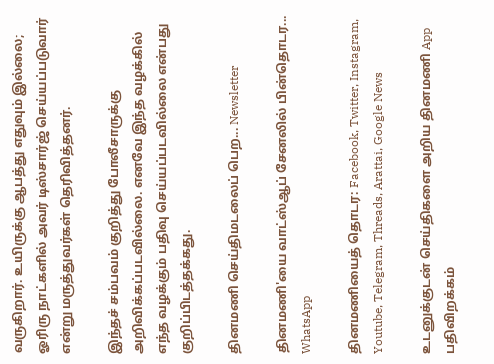வருகிறார். உயிருக்கு ஆபத்து எதுவும் இல்லை; ஓரிரு நாட்களில் அவர் டிஸ்சார்ஜ் செய்யப்படுவார் என்று மருத்துவர்கள் தெரிவித்தனர்.

இந்தச் சம்பவம் குறித்து போலீசாருக்கு அறிவிக்கப்படவில்லை. எனவே இந்த வழக்கில் எந்த வழக்கும் பதிவு செய்யப்படவில்லை என்பது குறிப்பிடத்தக்கது.

தினமணி செய்திமடலைப் பெற... Newsletter

தினமணி'யை வாட்ஸ்ஆப் சேனலில் பின்தொடர... WhatsApp

தினமணியைத் தொடர: Facebook, Twitter, Instagram, Youtube, Telegram, Threads, Arattai, Google News

உடனுக்குடன் செய்திகளை அறிய தினமணி App பதிவிறக்கம்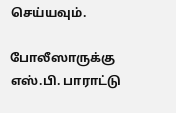செய்யவும்.

போலீஸாருக்கு எஸ்.பி. பாராட்டு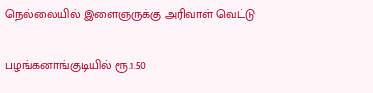நெல்லையில் இளைஞருக்கு அரிவாள் வெட்டு

பழங்கனாங்குடியில் ரூ.1.50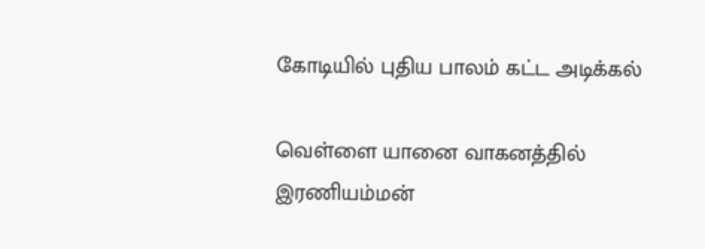கோடியில் புதிய பாலம் கட்ட அடிக்கல்

வெள்ளை யானை வாகனத்தில் இரணியம்மன்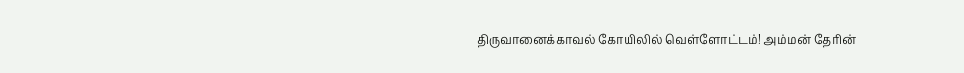திருவானைக்காவல் கோயிலில் வெள்ளோட்டம்! அம்மன் தேரின்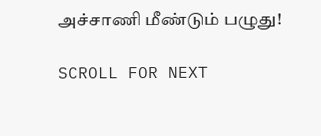அச்சாணி மீண்டும் பழுது!

SCROLL FOR NEXT